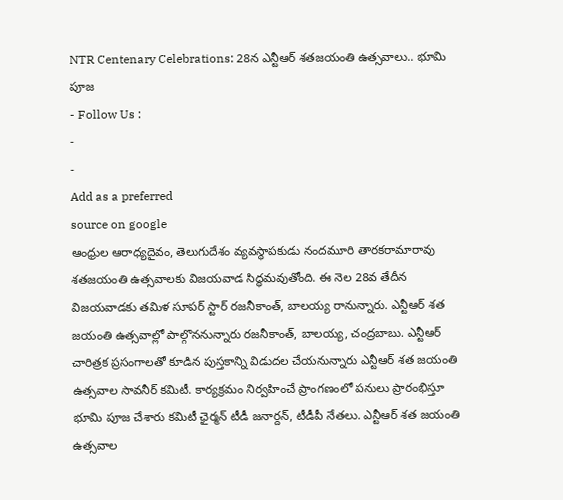NTR Centenary Celebrations: 28న ఎన్టీఆర్ శతజయంతి ఉత్సవాలు.. భూమి పూజ
- Follow Us :
-
-
Add as a preferred
source on google
ఆంధ్రుల ఆరాధ్యదైవం, తెలుగుదేశం వ్యవస్థాపకుడు నందమూరి తారకరామారావు శతజయంతి ఉత్సవాలకు విజయవాడ సిద్ధమవుతోంది. ఈ నెల 28వ తేదీన విజయవాడకు తమిళ సూపర్ స్టార్ రజనీకాంత్, బాలయ్య రానున్నారు. ఎన్టీఆర్ శత జయంతి ఉత్సవాల్లో పాల్గొననున్నారు రజనీకాంత్, బాలయ్య, చంద్రబాబు. ఎన్టీఆర్ చారిత్రక ప్రసంగాలతో కూడిన పుస్తకాన్ని విడుదల చేయనున్నారు ఎన్టీఆర్ శత జయంతి ఉత్సవాల సావనీర్ కమిటీ. కార్యక్రమం నిర్వహించే ప్రాంగణంలో పనులు ప్రారంభిస్తూ భూమి పూజ చేశారు కమిటీ ఛైర్మన్ టీడీ జనార్దన్, టీడీపీ నేతలు. ఎన్టీఆర్ శత జయంతి ఉత్సవాల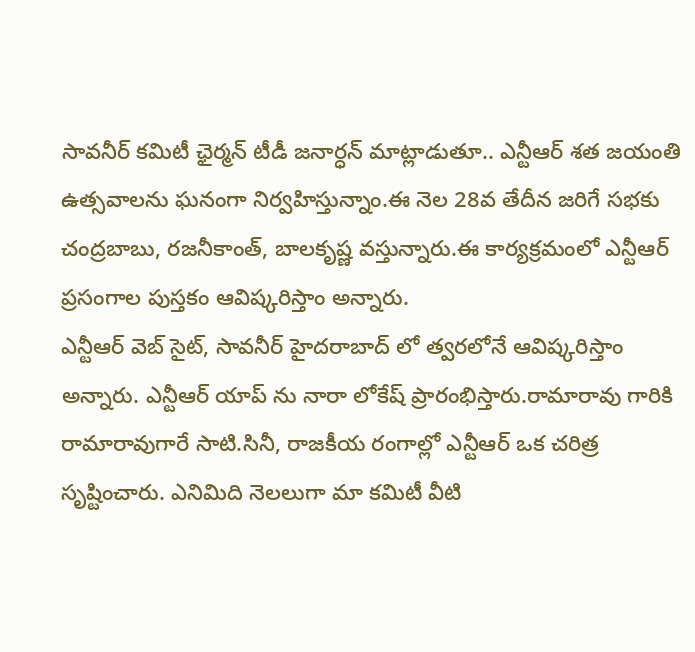సావనీర్ కమిటీ ఛైర్మన్ టీడీ జనార్ధన్ మాట్లాడుతూ.. ఎన్టీఆర్ శత జయంతి ఉత్సవాలను ఘనంగా నిర్వహిస్తున్నాం.ఈ నెల 28వ తేదీన జరిగే సభకు చంద్రబాబు, రజనీకాంత్, బాలకృష్ణ వస్తున్నారు.ఈ కార్యక్రమంలో ఎన్టీఆర్ ప్రసంగాల పుస్తకం ఆవిష్కరిస్తాం అన్నారు.
ఎన్టీఆర్ వెబ్ సైట్, సావనీర్ హైదరాబాద్ లో త్వరలోనే ఆవిష్కరిస్తాం అన్నారు. ఎన్టీఆర్ యాప్ ను నారా లోకేష్ ప్రారంభిస్తారు.రామారావు గారికి రామారావుగారే సాటి.సినీ, రాజకీయ రంగాల్లో ఎన్టీఆర్ ఒక చరిత్ర సృష్టించారు. ఎనిమిది నెలలుగా మా కమిటీ వీటి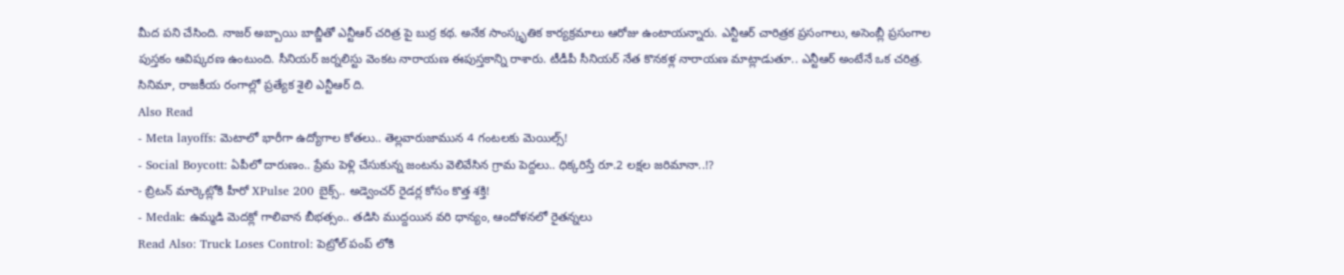మీద పని చేసింది. నాజర్ అబ్బాయి బాబ్జీతో ఎన్టీఆర్ చరిత్ర పై బుర్ర కథ. అనేక సాంస్కృతిక కార్యక్రమాలు ఆరోజు ఉంటాయన్నారు. ఎన్టీఆర్ చారిత్రక ప్రసంగాలు, అసెంబ్లీ ప్రసంగాల పుస్తకం ఆవిష్కరణ ఉంటుంది. సీనియర్ జర్నలిస్టు వెంకట నారాయణ ఈపుస్తకాన్ని రాశారు. టీడీపీ సీనియర్ నేత కొనకళ్ల నారాయణ మాట్లాడుతూ.. ఎన్టీఆర్ అంటేనే ఒక చరిత్ర. సినిమా, రాజకీయ రంగాల్లో ప్రత్యేక శైలి ఎన్టీఆర్ ది.
Also Read
- Meta layoffs: మెటాలో భారీగా ఉద్యోగాల కోతలు.. తెల్లవారుజామున 4 గంటలకు మెయిల్స్!
- Social Boycott: ఏపీలో దారుణం.. ప్రేమ పెళ్లి చేసుకున్న జంటను వెలివేసిన గ్రామ పెద్దలు.. ధిక్కరిస్తే రూ.2 లక్షల జరిమానా..!?
- బ్రిటన్ మార్కెట్లోకి హీరో XPulse 200 బైక్స్.. అడ్వెంచర్ రైడర్ల కోసం కొత్త శక్తి!
- Medak: ఉమ్మడి మెదక్లో గాలివాన బీభత్సం.. తడిసి ముద్దయిన వరి ధాన్యం, ఆందోళనలో రైతన్నలు
Read Also: Truck Loses Control: పెట్రోల్ పంప్ లోకి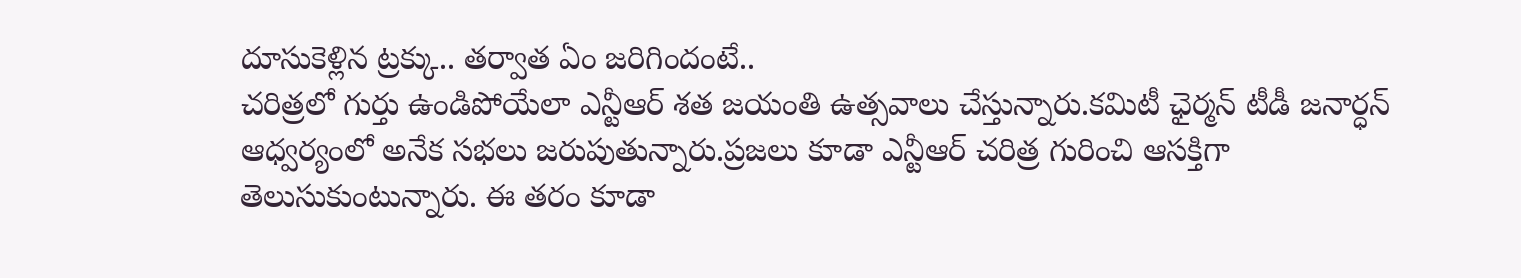దూసుకెళ్లిన ట్రక్కు.. తర్వాత ఏం జరిగిందంటే..
చరిత్రలో గుర్తు ఉండిపోయేలా ఎన్టీఆర్ శత జయంతి ఉత్సవాలు చేస్తున్నారు.కమిటీ ఛైర్మన్ టీడీ జనార్ధన్ ఆధ్వర్యంలో అనేక సభలు జరుపుతున్నారు.ప్రజలు కూడా ఎన్టీఆర్ చరిత్ర గురించి ఆసక్తిగా తెలుసుకుంటున్నారు. ఈ తరం కూడా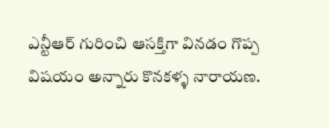ఎన్టీఆర్ గురించి ఆసక్తిగా వినడం గొప్ప విషయం అన్నారు కొనకళ్ళ నారాయణ.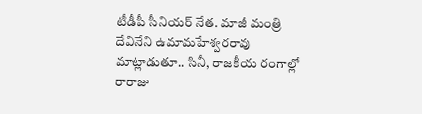టీడీపీ సీనియర్ నేత. మాజీ మంత్రి దేవినేని ఉమామహేశ్వరరావు మాట్లాడుతూ.. సినీ, రాజకీయ రంగాల్లో రారాజు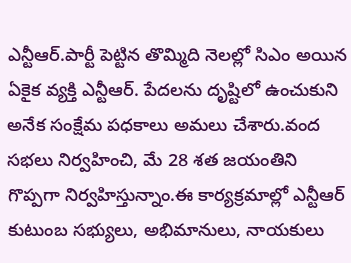ఎన్టీఆర్.పార్టీ పెట్టిన తొమ్మిది నెలల్లో సిఎం అయిన ఏకైక వ్యక్తి ఎన్టీఆర్. పేదలను దృష్టిలో ఉంచుకుని అనేక సంక్షేమ పధకాలు అమలు చేశారు.వంద సభలు నిర్వహించి, మే 28 శత జయంతిని గొప్పగా నిర్వహిస్తున్నాం.ఈ కార్యక్రమాల్లో ఎన్టీఆర్ కుటుంబ సభ్యులు, అభిమానులు, నాయకులు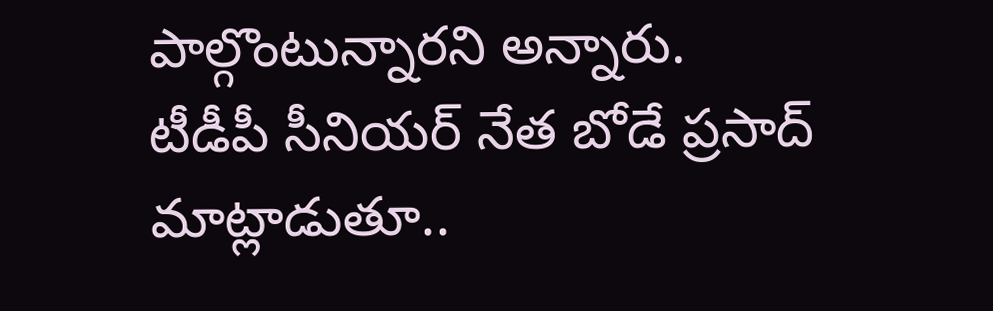పాల్గొంటున్నారని అన్నారు.
టీడీపీ సీనియర్ నేత బోడే ప్రసాద్ మాట్లాడుతూ..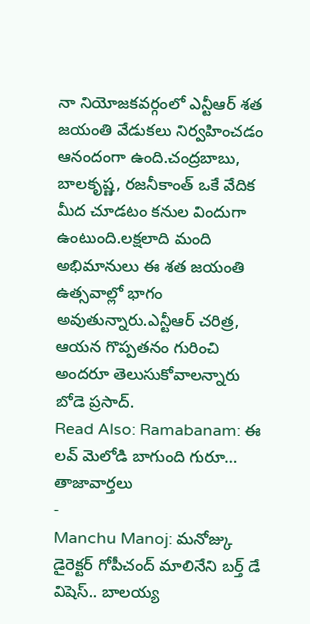నా నియోజకవర్గంలో ఎన్టీఆర్ శత జయంతి వేడుకలు నిర్వహించడం ఆనందంగా ఉంది.చంద్రబాబు, బాలకృష్ణ, రజనీకాంత్ ఒకే వేదిక మీద చూడటం కనుల విందుగా ఉంటుంది.లక్షలాది మంది అభిమానులు ఈ శత జయంతి ఉత్సవాల్లో భాగం అవుతున్నారు.ఎన్టీఆర్ చరిత్ర, ఆయన గొప్పతనం గురించి అందరూ తెలుసుకోవాలన్నారు బోడె ప్రసాద్.
Read Also: Ramabanam: ఈ లవ్ మెలోడి బాగుంది గురూ…
తాజావార్తలు
-
Manchu Manoj: మనోజ్కు డైరెక్టర్ గోపీచంద్ మాలినేని బర్త్ డే విషెస్.. బాలయ్య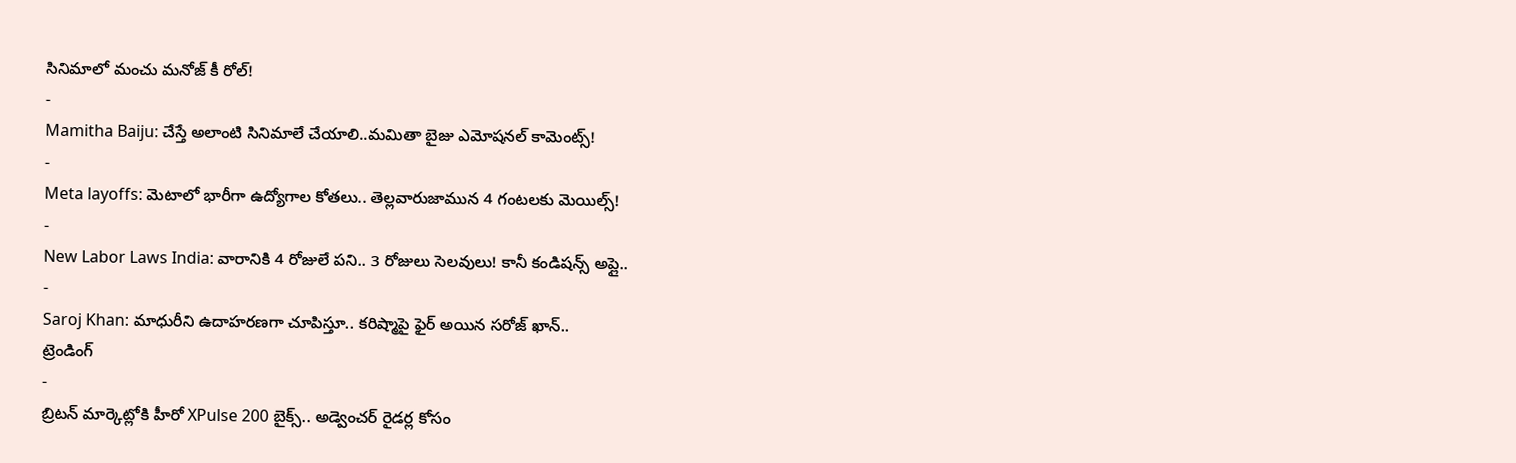సినిమాలో మంచు మనోజ్ కీ రోల్!
-
Mamitha Baiju: చేస్తే అలాంటి సినిమాలే చేయాలి..మమితా బైజు ఎమోషనల్ కామెంట్స్!
-
Meta layoffs: మెటాలో భారీగా ఉద్యోగాల కోతలు.. తెల్లవారుజామున 4 గంటలకు మెయిల్స్!
-
New Labor Laws India: వారానికి 4 రోజులే పని.. 3 రోజులు సెలవులు! కానీ కండిషన్స్ అప్లై..
-
Saroj Khan: మాధురీని ఉదాహరణగా చూపిస్తూ.. కరిష్మాపై ఫైర్ అయిన సరోజ్ ఖాన్..
ట్రెండింగ్
-
బ్రిటన్ మార్కెట్లోకి హీరో XPulse 200 బైక్స్.. అడ్వెంచర్ రైడర్ల కోసం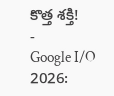కొత్త శక్తి!
-
Google I/O 2026: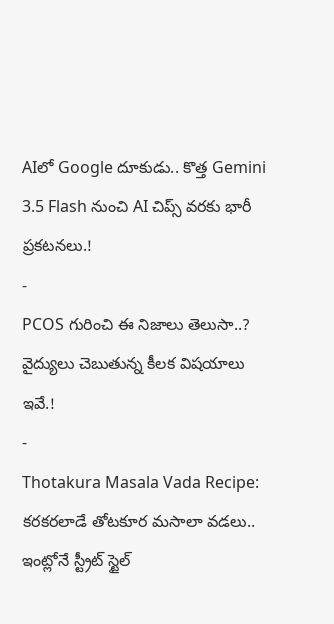AIలో Google దూకుడు.. కొత్త Gemini 3.5 Flash నుంచి AI చిప్స్ వరకు భారీ ప్రకటనలు.!
-
PCOS గురించి ఈ నిజాలు తెలుసా..? వైద్యులు చెబుతున్న కీలక విషయాలు ఇవే.!
-
Thotakura Masala Vada Recipe: కరకరలాడే తోటకూర మసాలా వడలు.. ఇంట్లోనే స్ట్రీట్ స్టైల్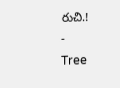రుచి.!
-
Tree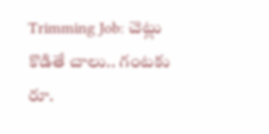Trimming Job: చెట్లు కొడితే చాలు.. గంటకు రూ.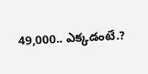49,000.. ఎక్కడంటే.?